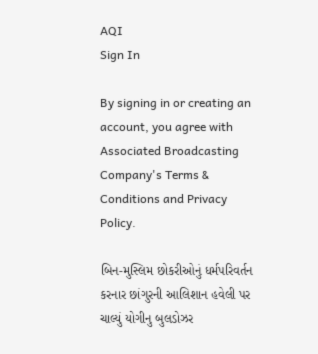AQI
Sign In

By signing in or creating an account, you agree with Associated Broadcasting Company's Terms & Conditions and Privacy Policy.

બિન-મુસ્લિમ છોકરીઓનું ધર્મપરિવર્તન કરનાર છાંગુરની આલિશાન હવેલી પર ચાલ્યું યોગીનુ બુલડોઝર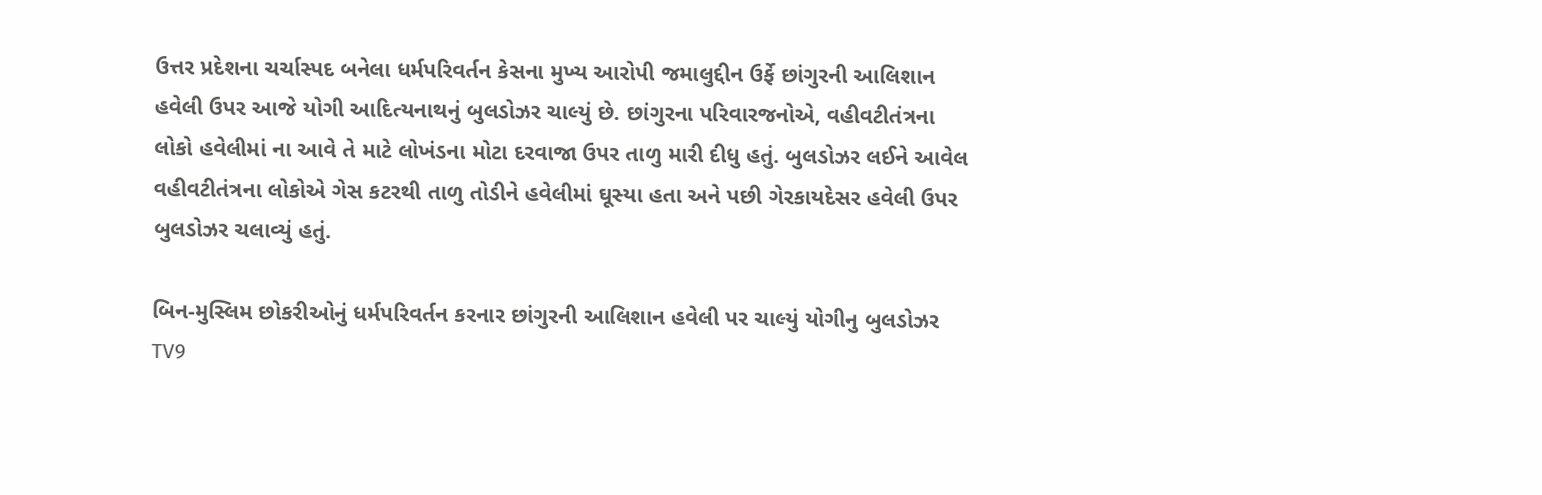ઉત્તર પ્રદેશના ચર્ચાસ્પદ બનેલા ધર્મપરિવર્તન કેસના મુખ્ય આરોપી જમાલુદ્દીન ઉર્ફે છાંગુરની આલિશાન હવેલી ઉપર આજે યોગી આદિત્યનાથનું બુલડોઝર ચાલ્યું છે. છાંગુરના પરિવારજનોએ, વહીવટીતંત્રના લોકો હવેલીમાં ના આવે તે માટે લોખંડના મોટા દરવાજા ઉપર તાળુ મારી દીધુ હતું. બુલડોઝર લઈને આવેલ વહીવટીતંત્રના લોકોએ ગેસ કટરથી તાળુ તોડીને હવેલીમાં ઘૂસ્યા હતા અને પછી ગેરકાયદેસર હવેલી ઉપર બુલડોઝર ચલાવ્યું હતું.

બિન-મુસ્લિમ છોકરીઓનું ધર્મપરિવર્તન કરનાર છાંગુરની આલિશાન હવેલી પર ચાલ્યું યોગીનુ બુલડોઝર
TV9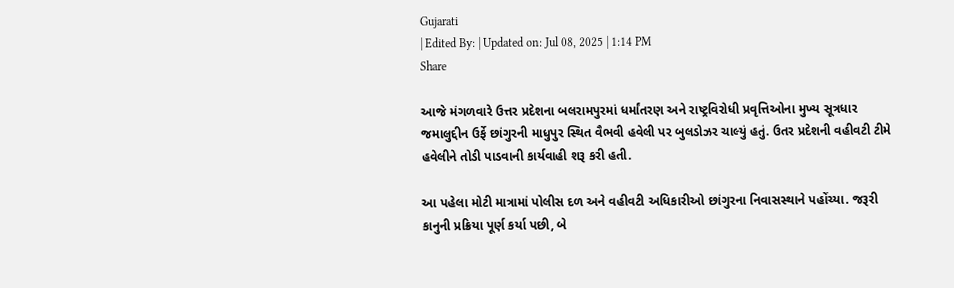Gujarati
| Edited By: | Updated on: Jul 08, 2025 | 1:14 PM
Share

આજે મંગળવારે ઉત્તર પ્રદેશના બલરામપુરમાં ધર્માંતરણ અને રાષ્ટ્રવિરોધી પ્રવૃત્તિઓના મુખ્ય સૂત્રધાર જમાલુદ્દીન ઉર્ફે છાંગુરની માધુપુર સ્થિત વૈભવી હવેલી પર બુલડોઝર ચાલ્યું હતું. ઉતર પ્રદેશની વહીવટી ટીમે હવેલીને તોડી પાડવાની કાર્યવાહી શરૂ કરી હતી.

આ પહેલા મોટી માત્રામાં પોલીસ દળ અને વહીવટી અધિકારીઓ છાંગુરના નિવાસસ્થાને પહોંચ્યા. જરૂરી કાનુની પ્રક્રિયા પૂર્ણ કર્યા પછી, બે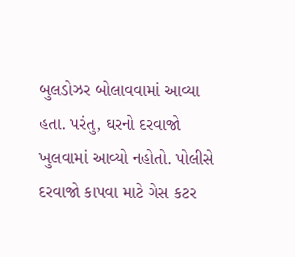બુલડોઝર બોલાવવામાં આવ્યા હતા. પરંતુ, ઘરનો દરવાજો ખુલવામાં આવ્યો નહોતો. પોલીસે દરવાજો કાપવા માટે ગેસ કટર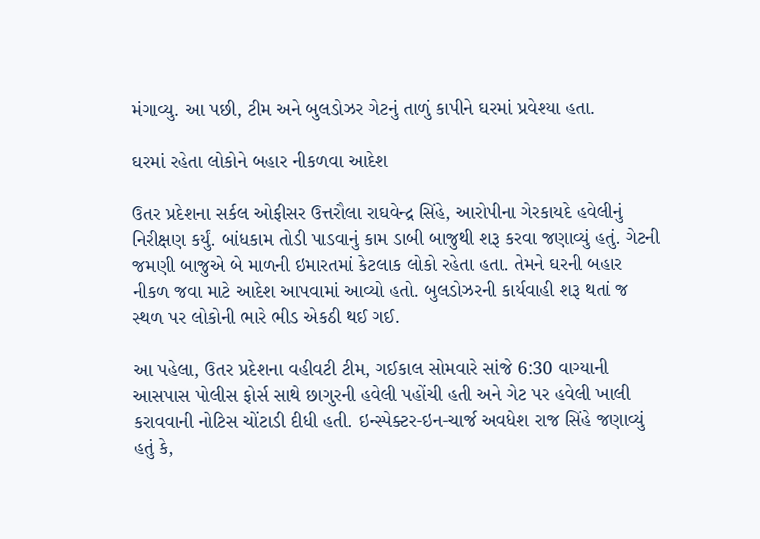મંગાવ્યુ. આ પછી, ટીમ અને બુલડોઝર ગેટનું તાળું કાપીને ઘરમાં પ્રવેશ્યા હતા.

ઘરમાં રહેતા લોકોને બહાર નીકળવા આદેશ

ઉતર પ્રદેશના સર્કલ ઓફીસર ઉત્તરૌલા રાઘવેન્દ્ર સિંહે, આરોપીના ગેરકાયદે હવેલીનું નિરીક્ષણ કર્યું. બાંધકામ તોડી પાડવાનું કામ ડાબી બાજુથી શરૂ કરવા જણાવ્યું હતું. ગેટની જમણી બાજુએ બે માળની ઇમારતમાં કેટલાક લોકો રહેતા હતા. તેમને ઘરની બહાર નીકળ જવા માટે આદેશ આપવામાં આવ્યો હતો. બુલડોઝરની કાર્યવાહી શરૂ થતાં જ સ્થળ પર લોકોની ભારે ભીડ એકઠી થઈ ગઈ.

આ પહેલા, ઉતર પ્રદેશના વહીવટી ટીમ, ગઈકાલ સોમવારે સાંજે 6:30 વાગ્યાની આસપાસ પોલીસ ફોર્સ સાથે છાગુરની હવેલી પહોંચી હતી અને ગેટ પર હવેલી ખાલી કરાવવાની નોટિસ ચોંટાડી દીધી હતી. ઇન્સ્પેક્ટર-ઇન-ચાર્જ અવધેશ રાજ સિંહે જણાવ્યું હતું કે,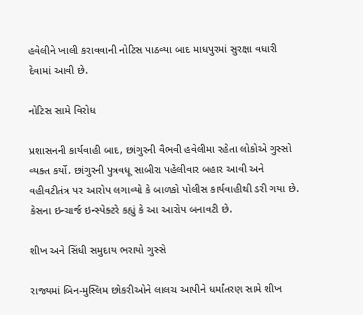હવેલીને ખાલી કરાવવાની નોટિસ પાઠવ્યા બાદ માધપુરમાં સુરક્ષા વધારી દેવામાં આવી છે.

નોટિસ સામે વિરોધ

પ્રશાસનની કાર્યવાહી બાદ, છાંગુરની વૈભવી હવેલીમા રહેતા લોકોએ ગુસ્સો વ્યક્ત કર્યો. છાંગુરની પુત્રવધૂ સાબીરા પહેલીવાર બહાર આવી અને વહીવટીતંત્ર પર આરોપ લગાવ્યો કે બાળકો પોલીસ કાર્યવાહીથી ડરી ગયા છે. કેસના ઇન્ચાર્જ ઇન્સ્પેક્ટરે કહ્યું કે આ આરોપ બનાવટી છે.

શીખ અને સિંધી સમુદાય ભરાયો ગુસ્સે

રાજ્યમાં બિન-મુસ્લિમ છોકરીઓને લાલચ આપીને ધર્માંતરણ સામે શીખ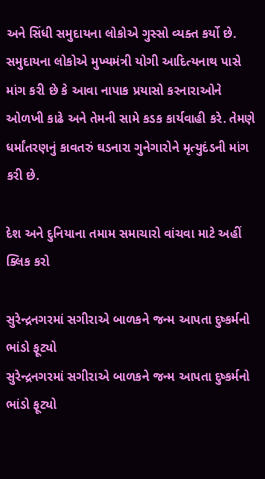અને સિંધી સમુદાયના લોકોએ ગુસ્સો વ્યક્ત કર્યો છે. સમુદાયના લોકોએ મુખ્યમંત્રી યોગી આદિત્યનાથ પાસે માંગ કરી છે કે આવા નાપાક પ્રયાસો કરનારાઓને ઓળખી કાઢે અને તેમની સામે કડક કાર્યવાહી કરે. તેમણે ધર્માંતરણનું કાવતરું ઘડનારા ગુનેગારોને મૃત્યુદંડની માંગ કરી છે.

દેશ અને દુનિયાના તમામ સમાચારો વાંચવા માટે અહીં ક્લિક કરો

સુરેન્દ્રનગરમાં સગીરાએ બાળકને જન્મ આપતા દુષ્કર્મનો ભાંડો ફૂટ્યો
સુરેન્દ્રનગરમાં સગીરાએ બાળકને જન્મ આપતા દુષ્કર્મનો ભાંડો ફૂટ્યો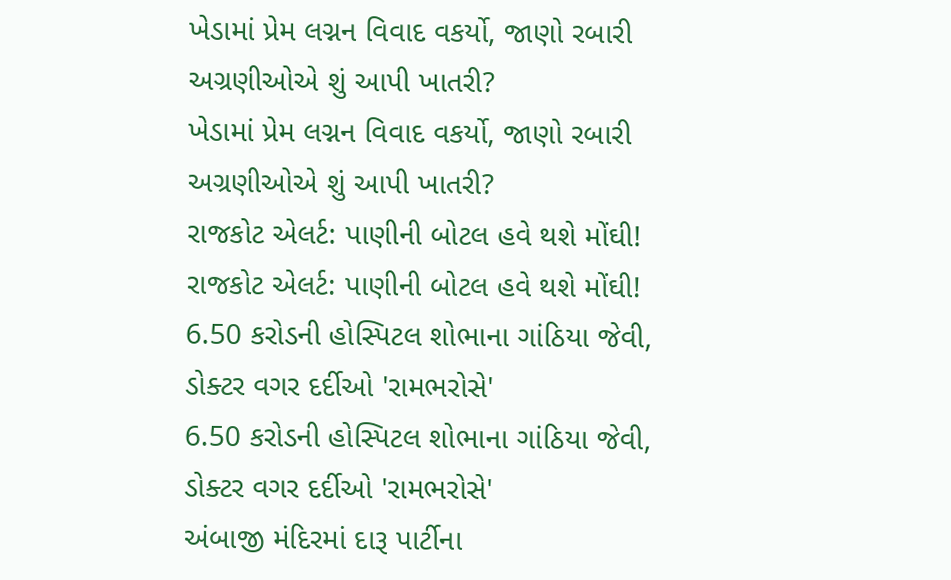ખેડામાં પ્રેમ લગ્નન વિવાદ વકર્યો, જાણો રબારી અગ્રણીઓએ શું આપી ખાતરી?
ખેડામાં પ્રેમ લગ્નન વિવાદ વકર્યો, જાણો રબારી અગ્રણીઓએ શું આપી ખાતરી?
રાજકોટ એલર્ટ: પાણીની બોટલ હવે થશે મોંઘી!
રાજકોટ એલર્ટ: પાણીની બોટલ હવે થશે મોંઘી!
6.50 કરોડની હોસ્પિટલ શોભાના ગાંઠિયા જેવી, ડોક્ટર વગર દર્દીઓ 'રામભરોસે'
6.50 કરોડની હોસ્પિટલ શોભાના ગાંઠિયા જેવી, ડોક્ટર વગર દર્દીઓ 'રામભરોસે'
અંબાજી મંદિરમાં દારૂ પાર્ટીના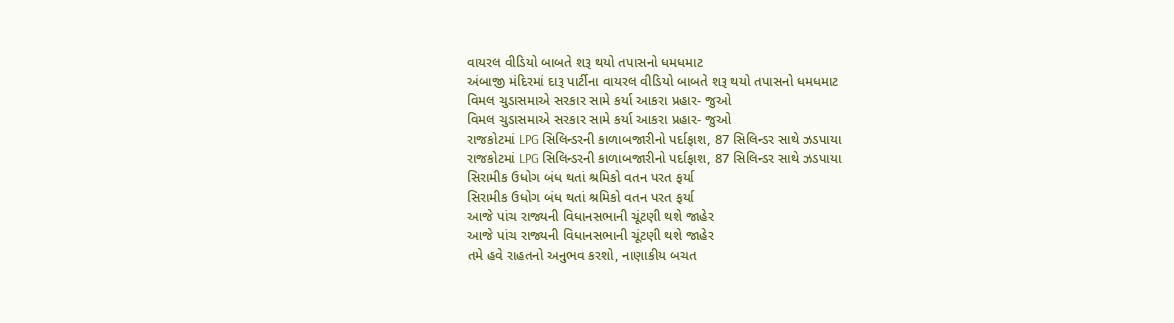વાયરલ વીડિયો બાબતે શરૂ થયો તપાસનો ધમધમાટ
અંબાજી મંદિરમાં દારૂ પાર્ટીના વાયરલ વીડિયો બાબતે શરૂ થયો તપાસનો ધમધમાટ
વિમલ ચુડાસમાએ સરકાર સામે કર્યા આકરા પ્રહાર- જુઓ
વિમલ ચુડાસમાએ સરકાર સામે કર્યા આકરા પ્રહાર- જુઓ
રાજકોટમાં LPG સિલિન્ડરની કાળાબજારીનો પર્દાફાશ, 87 સિલિન્ડર સાથે ઝડપાયા
રાજકોટમાં LPG સિલિન્ડરની કાળાબજારીનો પર્દાફાશ, 87 સિલિન્ડર સાથે ઝડપાયા
સિરામીક ઉધોગ બંધ થતાં શ્રમિકો વતન પરત ફર્યા
સિરામીક ઉધોગ બંધ થતાં શ્રમિકો વતન પરત ફર્યા
આજે પાંચ રાજ્યની વિધાનસભાની ચૂંટણી થશે જાહેર
આજે પાંચ રાજ્યની વિધાનસભાની ચૂંટણી થશે જાહેર
તમે હવે રાહતનો અનુભવ કરશો, નાણાકીય બચત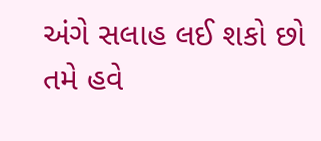અંગે સલાહ લઈ શકો છો
તમે હવે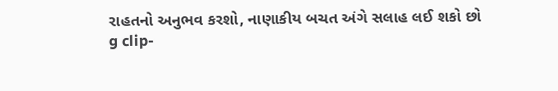રાહતનો અનુભવ કરશો, નાણાકીય બચત અંગે સલાહ લઈ શકો છો
g clip-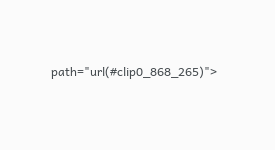path="url(#clip0_868_265)">